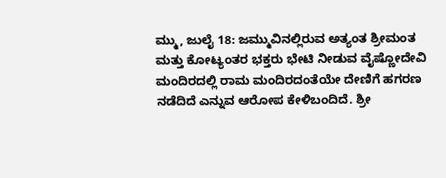ಮ್ಮು, ಜುಲೈ 18: ಜಮ್ಮುವಿನಲ್ಲಿರುವ ಅತ್ಯಂತ ಶ್ರೀಮಂತ ಮತ್ತು ಕೋಟ್ಯಂತರ ಭಕ್ತರು ಭೇಟಿ ನೀಡುವ ವೈಷ್ಣೋದೇವಿ ಮಂದಿರದಲ್ಲಿ ರಾಮ ಮಂದಿರದಂತೆಯೇ ದೇಣಿಗೆ ಹಗರಣ ನಡೆದಿದೆ ಎನ್ನುವ ಆರೋಪ ಕೇಳಿಬಂದಿದೆ. ಶ್ರೀ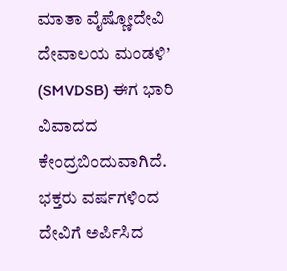ಮಾತಾ ವೈಷ್ಣೋದೇವಿ ದೇವಾಲಯ ಮಂಡಳಿ’ (SMVDSB) ಈಗ ಭಾರಿ ವಿವಾದದ ಕೇಂದ್ರಬಿಂದುವಾಗಿದೆ. ಭಕ್ತರು ವರ್ಷಗಳಿಂದ ದೇವಿಗೆ ಅರ್ಪಿಸಿದ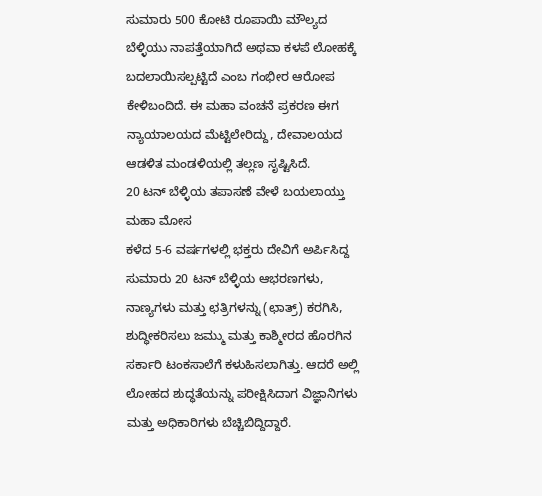ಸುಮಾರು 500 ಕೋಟಿ ರೂಪಾಯಿ ಮೌಲ್ಯದ ಬೆಳ್ಳಿಯು ನಾಪತ್ತೆಯಾಗಿದೆ ಅಥವಾ ಕಳಪೆ ಲೋಹಕ್ಕೆ ಬದಲಾಯಿಸಲ್ಪಟ್ಟಿದೆ ಎಂಬ ಗಂಭೀರ ಆರೋಪ ಕೇಳಿಬಂದಿದೆ. ಈ ಮಹಾ ವಂಚನೆ ಪ್ರಕರಣ ಈಗ ನ್ಯಾಯಾಲಯದ ಮೆಟ್ಟಿಲೇರಿದ್ದು, ದೇವಾಲಯದ ಆಡಳಿತ ಮಂಡಳಿಯಲ್ಲಿ ತಲ್ಲಣ ಸೃಷ್ಟಿಸಿದೆ.
20 ಟನ್ ಬೆಳ್ಳಿಯ ತಪಾಸಣೆ ವೇಳೆ ಬಯಲಾಯ್ತು ಮಹಾ ಮೋಸ
ಕಳೆದ 5-6 ವರ್ಷಗಳಲ್ಲಿ ಭಕ್ತರು ದೇವಿಗೆ ಅರ್ಪಿಸಿದ್ದ ಸುಮಾರು 20 ಟನ್ ಬೆಳ್ಳಿಯ ಆಭರಣಗಳು, ನಾಣ್ಯಗಳು ಮತ್ತು ಛತ್ರಿಗಳನ್ನು (ಛಾತ್ರ್) ಕರಗಿಸಿ, ಶುದ್ಧೀಕರಿಸಲು ಜಮ್ಮು ಮತ್ತು ಕಾಶ್ಮೀರದ ಹೊರಗಿನ ಸರ್ಕಾರಿ ಟಂಕಸಾಲೆಗೆ ಕಳುಹಿಸಲಾಗಿತ್ತು. ಆದರೆ ಅಲ್ಲಿ ಲೋಹದ ಶುದ್ಧತೆಯನ್ನು ಪರೀಕ್ಷಿಸಿದಾಗ ವಿಜ್ಞಾನಿಗಳು ಮತ್ತು ಅಧಿಕಾರಿಗಳು ಬೆಚ್ಚಿಬಿದ್ದಿದ್ದಾರೆ.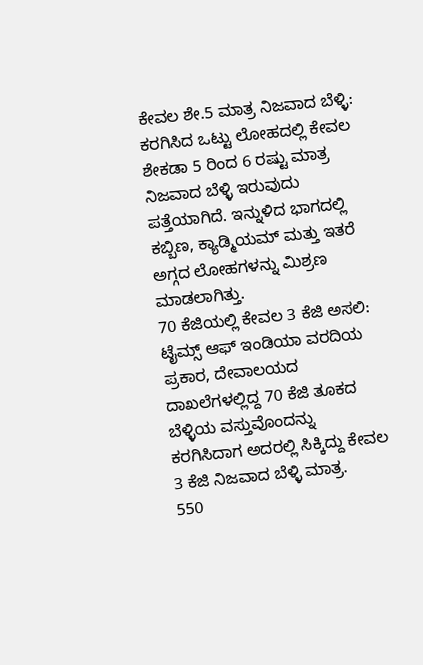ಕೇವಲ ಶೇ.5 ಮಾತ್ರ ನಿಜವಾದ ಬೆಳ್ಳಿ: ಕರಗಿಸಿದ ಒಟ್ಟು ಲೋಹದಲ್ಲಿ ಕೇವಲ ಶೇಕಡಾ 5 ರಿಂದ 6 ರಷ್ಟು ಮಾತ್ರ ನಿಜವಾದ ಬೆಳ್ಳಿ ಇರುವುದು ಪತ್ತೆಯಾಗಿದೆ. ಇನ್ನುಳಿದ ಭಾಗದಲ್ಲಿ ಕಬ್ಬಿಣ, ಕ್ಯಾಡ್ಮಿಯಮ್ ಮತ್ತು ಇತರೆ ಅಗ್ಗದ ಲೋಹಗಳನ್ನು ಮಿಶ್ರಣ ಮಾಡಲಾಗಿತ್ತು.
70 ಕೆಜಿಯಲ್ಲಿ ಕೇವಲ 3 ಕೆಜಿ ಅಸಲಿ: ಟೈಮ್ಸ್ ಆಫ್ ಇಂಡಿಯಾ ವರದಿಯ ಪ್ರಕಾರ, ದೇವಾಲಯದ ದಾಖಲೆಗಳಲ್ಲಿದ್ದ 70 ಕೆಜಿ ತೂಕದ ಬೆಳ್ಳಿಯ ವಸ್ತುವೊಂದನ್ನು ಕರಗಿಸಿದಾಗ ಅದರಲ್ಲಿ ಸಿಕ್ಕಿದ್ದು ಕೇವಲ 3 ಕೆಜಿ ನಿಜವಾದ ಬೆಳ್ಳಿ ಮಾತ್ರ.
550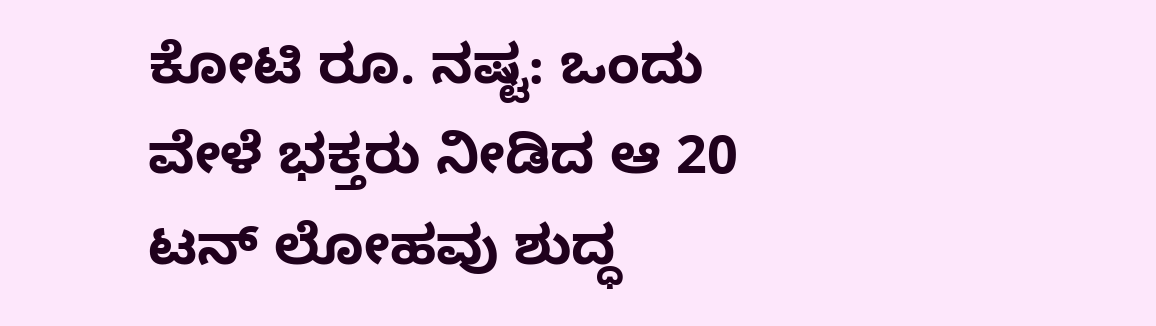ಕೋಟಿ ರೂ. ನಷ್ಟ: ಒಂದು ವೇಳೆ ಭಕ್ತರು ನೀಡಿದ ಆ 20 ಟನ್ ಲೋಹವು ಶುದ್ಧ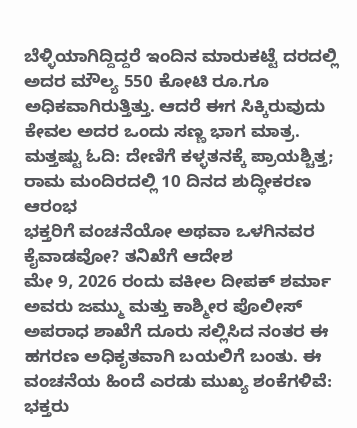ಬೆಳ್ಳಿಯಾಗಿದ್ದಿದ್ದರೆ ಇಂದಿನ ಮಾರುಕಟ್ಟೆ ದರದಲ್ಲಿ ಅದರ ಮೌಲ್ಯ 550 ಕೋಟಿ ರೂ.ಗೂ ಅಧಿಕವಾಗಿರುತ್ತಿತ್ತು. ಆದರೆ ಈಗ ಸಿಕ್ಕಿರುವುದು ಕೇವಲ ಅದರ ಒಂದು ಸಣ್ಣ ಭಾಗ ಮಾತ್ರ.
ಮತ್ತಷ್ಟು ಓದಿ: ದೇಣಿಗೆ ಕಳ್ಳತನಕ್ಕೆ ಪ್ರಾಯಶ್ಚಿತ್ತ; ರಾಮ ಮಂದಿರದಲ್ಲಿ 10 ದಿನದ ಶುದ್ಧೀಕರಣ ಆರಂಭ
ಭಕ್ತರಿಗೆ ವಂಚನೆಯೋ ಅಥವಾ ಒಳಗಿನವರ ಕೈವಾಡವೋ? ತನಿಖೆಗೆ ಆದೇಶ
ಮೇ 9, 2026 ರಂದು ವಕೀಲ ದೀಪಕ್ ಶರ್ಮಾ ಅವರು ಜಮ್ಮು ಮತ್ತು ಕಾಶ್ಮೀರ ಪೊಲೀಸ್ ಅಪರಾಧ ಶಾಖೆಗೆ ದೂರು ಸಲ್ಲಿಸಿದ ನಂತರ ಈ ಹಗರಣ ಅಧಿಕೃತವಾಗಿ ಬಯಲಿಗೆ ಬಂತು. ಈ ವಂಚನೆಯ ಹಿಂದೆ ಎರಡು ಮುಖ್ಯ ಶಂಕೆಗಳಿವೆ:
ಭಕ್ತರು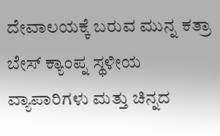ದೇವಾಲಯಕ್ಕೆ ಬರುವ ಮುನ್ನ ಕತ್ರಾ ಬೇಸ್ ಕ್ಯಾಂಪ್ನ ಸ್ಥಳೀಯ ವ್ಯಾಪಾರಿಗಳು ಮತ್ತು ಚಿನ್ನದ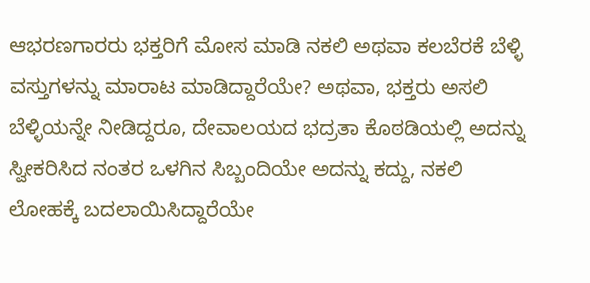ಆಭರಣಗಾರರು ಭಕ್ತರಿಗೆ ಮೋಸ ಮಾಡಿ ನಕಲಿ ಅಥವಾ ಕಲಬೆರಕೆ ಬೆಳ್ಳಿ ವಸ್ತುಗಳನ್ನು ಮಾರಾಟ ಮಾಡಿದ್ದಾರೆಯೇ? ಅಥವಾ, ಭಕ್ತರು ಅಸಲಿ ಬೆಳ್ಳಿಯನ್ನೇ ನೀಡಿದ್ದರೂ, ದೇವಾಲಯದ ಭದ್ರತಾ ಕೊಠಡಿಯಲ್ಲಿ ಅದನ್ನು ಸ್ವೀಕರಿಸಿದ ನಂತರ ಒಳಗಿನ ಸಿಬ್ಬಂದಿಯೇ ಅದನ್ನು ಕದ್ದು, ನಕಲಿ ಲೋಹಕ್ಕೆ ಬದಲಾಯಿಸಿದ್ದಾರೆಯೇ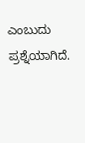ಎಂಬುದು ಪ್ರಶ್ನೆಯಾಗಿದೆ.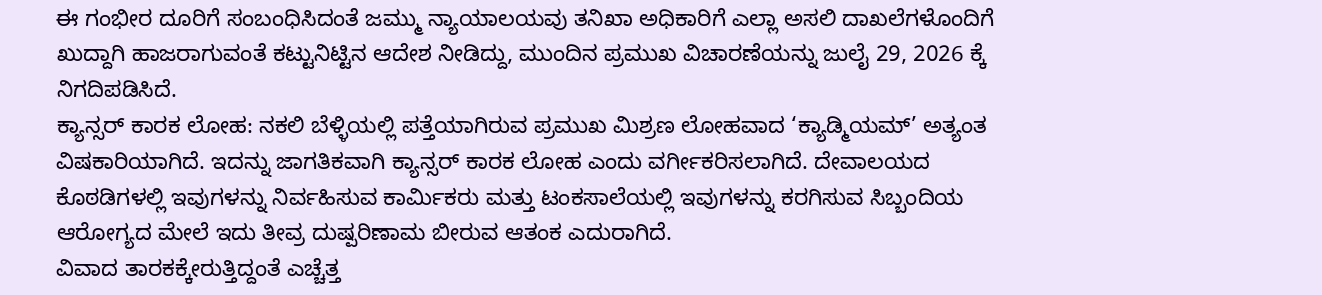ಈ ಗಂಭೀರ ದೂರಿಗೆ ಸಂಬಂಧಿಸಿದಂತೆ ಜಮ್ಮು ನ್ಯಾಯಾಲಯವು ತನಿಖಾ ಅಧಿಕಾರಿಗೆ ಎಲ್ಲಾ ಅಸಲಿ ದಾಖಲೆಗಳೊಂದಿಗೆ ಖುದ್ದಾಗಿ ಹಾಜರಾಗುವಂತೆ ಕಟ್ಟುನಿಟ್ಟಿನ ಆದೇಶ ನೀಡಿದ್ದು, ಮುಂದಿನ ಪ್ರಮುಖ ವಿಚಾರಣೆಯನ್ನು ಜುಲೈ 29, 2026 ಕ್ಕೆ ನಿಗದಿಪಡಿಸಿದೆ.
ಕ್ಯಾನ್ಸರ್ ಕಾರಕ ಲೋಹ: ನಕಲಿ ಬೆಳ್ಳಿಯಲ್ಲಿ ಪತ್ತೆಯಾಗಿರುವ ಪ್ರಮುಖ ಮಿಶ್ರಣ ಲೋಹವಾದ ‘ಕ್ಯಾಡ್ಮಿಯಮ್’ ಅತ್ಯಂತ ವಿಷಕಾರಿಯಾಗಿದೆ. ಇದನ್ನು ಜಾಗತಿಕವಾಗಿ ಕ್ಯಾನ್ಸರ್ ಕಾರಕ ಲೋಹ ಎಂದು ವರ್ಗೀಕರಿಸಲಾಗಿದೆ. ದೇವಾಲಯದ ಕೊಠಡಿಗಳಲ್ಲಿ ಇವುಗಳನ್ನು ನಿರ್ವಹಿಸುವ ಕಾರ್ಮಿಕರು ಮತ್ತು ಟಂಕಸಾಲೆಯಲ್ಲಿ ಇವುಗಳನ್ನು ಕರಗಿಸುವ ಸಿಬ್ಬಂದಿಯ ಆರೋಗ್ಯದ ಮೇಲೆ ಇದು ತೀವ್ರ ದುಷ್ಪರಿಣಾಮ ಬೀರುವ ಆತಂಕ ಎದುರಾಗಿದೆ.
ವಿವಾದ ತಾರಕಕ್ಕೇರುತ್ತಿದ್ದಂತೆ ಎಚ್ಚೆತ್ತ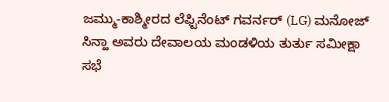ಜಮ್ಮು-ಕಾಶ್ಮೀರದ ಲೆಫ್ಟಿನೆಂಟ್ ಗವರ್ನರ್ (LG) ಮನೋಜ್ ಸಿನ್ಹಾ ಅವರು ದೇವಾಲಯ ಮಂಡಳಿಯ ತುರ್ತು ಸಮೀಕ್ಷಾ ಸಭೆ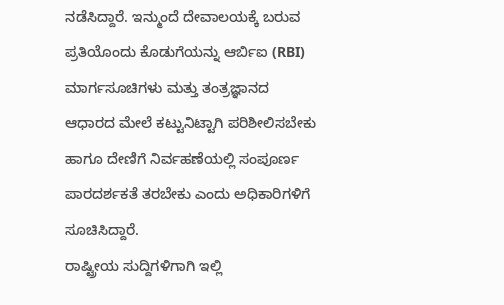ನಡೆಸಿದ್ದಾರೆ. ಇನ್ಮುಂದೆ ದೇವಾಲಯಕ್ಕೆ ಬರುವ ಪ್ರತಿಯೊಂದು ಕೊಡುಗೆಯನ್ನು ಆರ್ಬಿಐ (RBI) ಮಾರ್ಗಸೂಚಿಗಳು ಮತ್ತು ತಂತ್ರಜ್ಞಾನದ ಆಧಾರದ ಮೇಲೆ ಕಟ್ಟುನಿಟ್ಟಾಗಿ ಪರಿಶೀಲಿಸಬೇಕು ಹಾಗೂ ದೇಣಿಗೆ ನಿರ್ವಹಣೆಯಲ್ಲಿ ಸಂಪೂರ್ಣ ಪಾರದರ್ಶಕತೆ ತರಬೇಕು ಎಂದು ಅಧಿಕಾರಿಗಳಿಗೆ ಸೂಚಿಸಿದ್ದಾರೆ.
ರಾಷ್ಟ್ರೀಯ ಸುದ್ದಿಗಳಿಗಾಗಿ ಇಲ್ಲಿ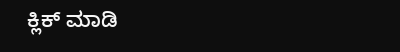ಕ್ಲಿಕ್ ಮಾಡಿ